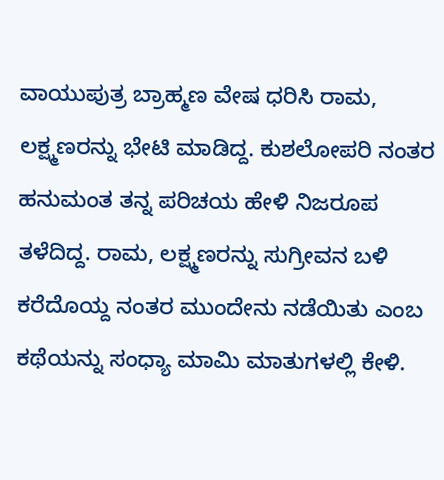ವಾಯುಪುತ್ರ ಬ್ರಾಹ್ಮಣ ವೇಷ ಧರಿಸಿ ರಾಮ, ಲಕ್ಷ್ಮಣರನ್ನು ಭೇಟಿ ಮಾಡಿದ್ದ. ಕುಶಲೋಪರಿ ನಂತರ ಹನುಮಂತ ತನ್ನ ಪರಿಚಯ ಹೇಳಿ ನಿಜರೂಪ ತಳೆದಿದ್ದ. ರಾಮ, ಲಕ್ಷ್ಮಣರನ್ನು ಸುಗ್ರೀವನ ಬಳಿ ಕರೆದೊಯ್ದ ನಂತರ ಮುಂದೇನು ನಡೆಯಿತು ಎಂಬ ಕಥೆಯನ್ನು ಸಂಧ್ಯಾ ಮಾಮಿ ಮಾತುಗಳಲ್ಲಿ ಕೇಳಿ.